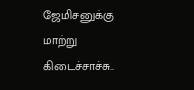ஜேமிசனுக்கு மாற்று கிடைச்சாச்சு..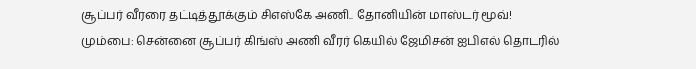சூப்பர் வீரரை தட்டித்தூக்கும் சிஎஸ்கே அணி.. தோனியின் மாஸ்டர் மூவ்!
மும்பை: சென்னை சூப்பர் கிங்ஸ் அணி வீரர் கெயில் ஜேமிசன் ஐபிஎல் தொடரில்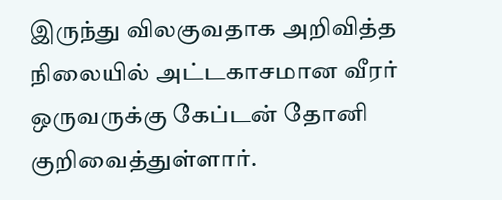இருந்து விலகுவதாக அறிவித்த நிலையில் அட்டகாசமான வீரர் ஒருவருக்கு கேப்டன் தோனி குறிவைத்துள்ளார்.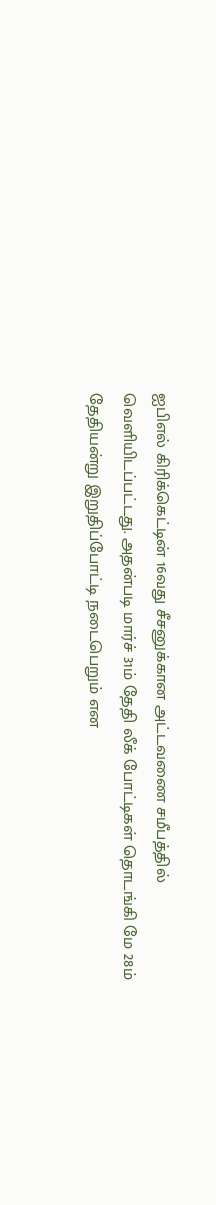ஐபிஎல் கிரிக்கெட்டின் 16வது சீசனுக்கான அட்டவணை சமீபத்தில் வெளியிடப்பட்டது. அதன்படி மார்ச் 31ம் தேதி லீக் போட்டிகள் தொடங்கி மே 28ம் தேதியன்று இறுதிப்போட்டி நடைபெறும் என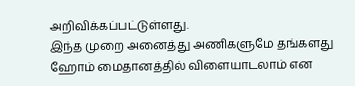அறிவிக்கப்பட்டுள்ளது.
இந்த முறை அனைத்து அணிகளுமே தங்களது ஹோம் மைதானத்தில் விளையாடலாம் என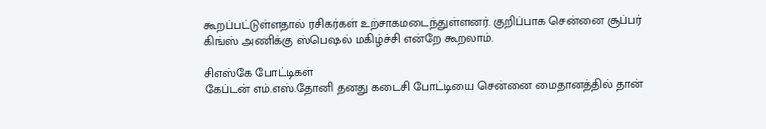கூறப்பட்டுள்ளதால் ரசிகர்கள் உற்சாகமடைந்துள்ளனர். குறிப்பாக சென்னை சூப்பர் கிங்ஸ் அணிக்கு ஸ்பெஷல் மகிழ்ச்சி என்றே கூறலாம்.

சிஎஸ்கே போட்டிகள்
கேப்டன் எம்.எஸ்.தோனி தனது கடைசி போட்டியை சென்னை மைதானத்தில் தான்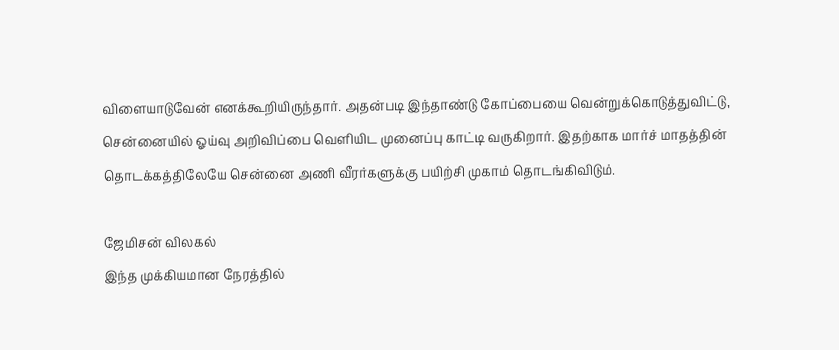விளையாடுவேன் எனக்கூறியிருந்தார். அதன்படி இந்தாண்டு கோப்பையை வென்றுக்கொடுத்துவிட்டு, சென்னையில் ஓய்வு அறிவிப்பை வெளியிட முனைப்பு காட்டி வருகிறார். இதற்காக மார்ச் மாதத்தின் தொடக்கத்திலேயே சென்னை அணி வீரர்களுக்கு பயிற்சி முகாம் தொடங்கிவிடும்.

ஜேமிசன் விலகல்
இந்த முக்கியமான நேரத்தில்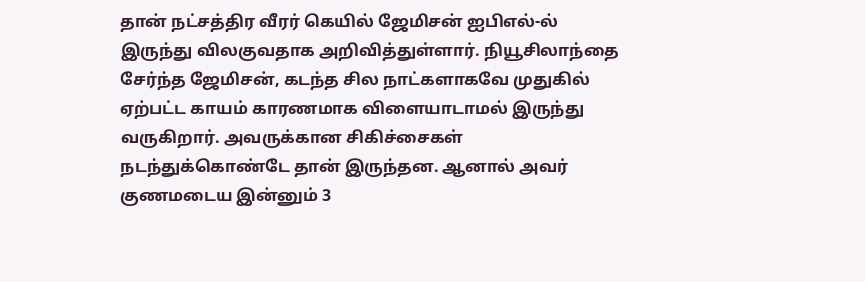தான் நட்சத்திர வீரர் கெயில் ஜேமிசன் ஐபிஎல்-ல் இருந்து விலகுவதாக அறிவித்துள்ளார். நியூசிலாந்தை சேர்ந்த ஜேமிசன், கடந்த சில நாட்களாகவே முதுகில் ஏற்பட்ட காயம் காரணமாக விளையாடாமல் இருந்து வருகிறார். அவருக்கான சிகிச்சைகள் நடந்துக்கொண்டே தான் இருந்தன. ஆனால் அவர் குணமடைய இன்னும் 3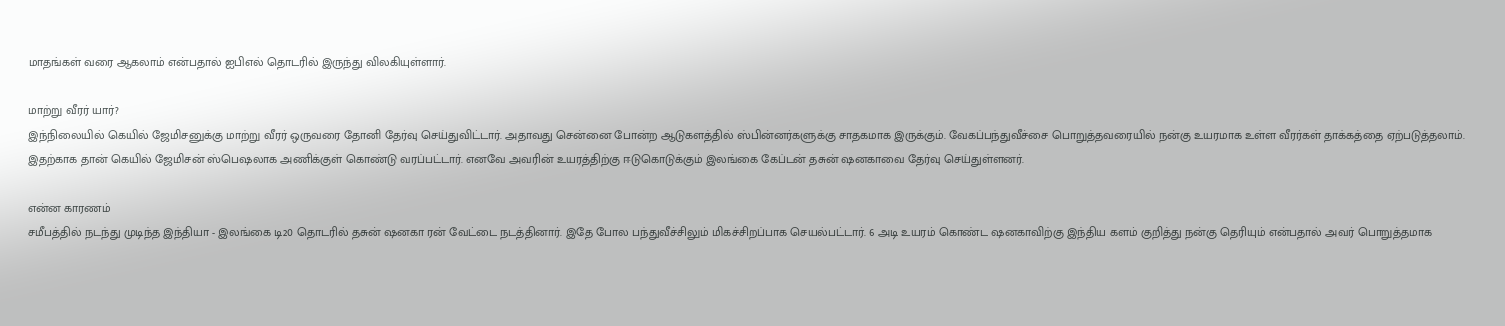மாதங்கள் வரை ஆகலாம் என்பதால் ஐபிஎல் தொடரில் இருந்து விலகியுள்ளார்.

மாற்று வீரர் யார்?
இந்நிலையில் கெயில் ஜேமிசனுக்கு மாற்று வீரர் ஒருவரை தோனி தேர்வு செய்துவிட்டார். அதாவது சென்னை போன்ற ஆடுகளத்தில் ஸ்பின்னர்களுக்கு சாதகமாக இருக்கும். வேகப்பந்துவீச்சை பொறுத்தவரையில் நன்கு உயரமாக உள்ள வீரர்கள் தாக்கத்தை ஏற்படுத்தலாம். இதற்காக தான் கெயில் ஜேமிசன் ஸ்பெஷலாக அணிக்குள் கொண்டு வரப்பட்டார். எனவே அவரின் உயரத்திற்கு ஈடுகொடுக்கும் இலங்கை கேப்டன் தசுன் ஷனகாவை தேர்வு செய்துள்ளனர்.

என்ன காரணம்
சமீபத்தில் நடந்து முடிந்த இந்தியா - இலங்கை டி20 தொடரில் தசுன் ஷனகா ரன் வேட்டை நடத்தினார். இதே போல பந்துவீச்சிலும் மிகச்சிறப்பாக செயல்பட்டார். 6 அடி உயரம் கொண்ட ஷனகாவிற்கு இந்திய களம் குறித்து நன்கு தெரியும் என்பதால் அவர் பொறுத்தமாக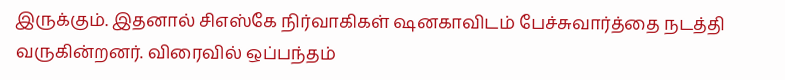இருக்கும். இதனால் சிஎஸ்கே நிர்வாகிகள் ஷனகாவிடம் பேச்சுவார்த்தை நடத்தி வருகின்றனர். விரைவில் ஒப்பந்தம்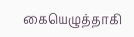கையெழுத்தாகி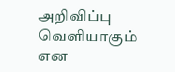அறிவிப்பு வெளியாகும் என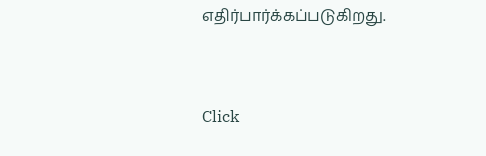எதிர்பார்க்கப்படுகிறது.


Click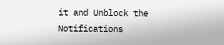it and Unblock the Notifications